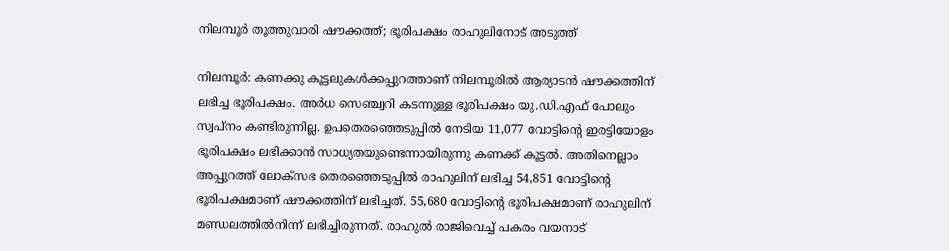നിലമ്പൂർ തൂത്തുവാരി ഷൗക്കത്ത്; ഭൂരിപക്ഷം രാഹുലിനോട് അടുത്ത്

നിലമ്പൂർ: കണക്കു കൂട്ടലുകൾക്കപ്പുറത്താണ് നിലമ്പൂരിൽ ആര‍്യാടൻ ഷൗക്കത്തിന് ലഭിച്ച ഭൂരിപക്ഷം. അർധ സെഞ്ച്വറി കടന്നുള്ള ഭൂരിപക്ഷം യു.ഡി.എഫ് പോലും സ്വപ്നം കണ്ടിരുന്നില്ല. ഉപതെരഞ്ഞെടുപ്പിൽ നേടിയ 11,077 വോട്ടിന്‍റെ ഇരട്ടിയോളം ഭൂരിപക്ഷം ലഭിക്കാൻ സാധ‍്യതയുണ്ടെന്നായിരുന്നു കണക്ക് കൂട്ടൽ. അതിനെല്ലാം അപ്പുറത്ത് ലോക്സഭ തെരഞ്ഞെടുപ്പിൽ രാഹുലിന് ലഭിച്ച 54,851 വോട്ടിന്‍റെ ഭൂരിപക്ഷമാണ് ഷൗക്കത്തിന് ലഭിച്ചത്. 55,680 വോട്ടിന്‍റെ ഭൂരിപക്ഷമാണ് രാഹുലിന് മണ്ഡലത്തിൽനിന്ന് ലഭിച്ചിരുന്നത്. രാഹുൽ രാജിവെച്ച് പകരം വയനാട്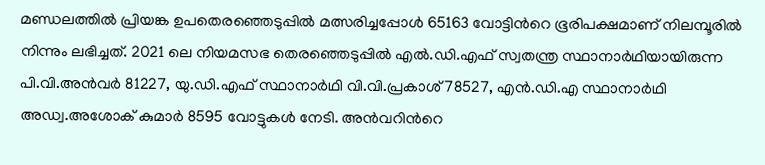മണ്ഡലത്തിൽ പ്രിയങ്ക ഉപതെരഞ്ഞെടുപ്പിൽ മത്സരിച്ചപ്പോൾ 65163 വോട്ടിന്‍റെ ഭൂരിപക്ഷമാണ് നിലമ്പൂരിൽ നിന്നും ലഭിച്ചത്. 2021 ലെ നിയമസഭ തെരഞ്ഞെടുപ്പിൽ എൽ.ഡി.എഫ് സ്വതന്ത്ര സ്ഥാനാർഥിയായിരുന്ന പി.വി.അൻവർ 81227, യു.ഡി.എഫ് സ്ഥാനാർഥി വി.വി.പ്രകാശ് 78527, എൻ.ഡി.എ സ്ഥാനാർഥി അഡ്വ.അശോക് കുമാർ 8595 വോട്ടുകൾ നേടി. അൻവറിന്‍റെ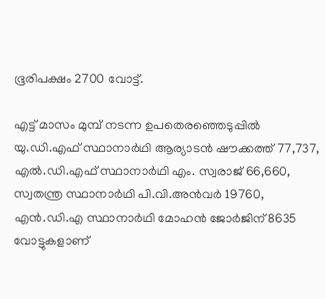ഭൂരിപക്ഷം 2700 വോട്ട്.

എട്ട് മാസം മുമ്പ് നടന്ന ഉപതെരഞ്ഞെടുപ്പിൽ യു.ഡി.എഫ് സ്ഥാനാർഥി ആര‍്യാടൻ ഷൗക്കത്ത് 77,737, എൽ.ഡി.എഫ് സ്ഥാനാർഥി എം. സ്വരാജ് 66,660, സ്വതന്ത്ര സ്ഥാനാർഥി പി.വി.അൻവർ 19760, എൻ.ഡി.എ സ്ഥാനാർഥി മോഹൻ ജോർജിന് 8635 വോട്ടുകളാണ്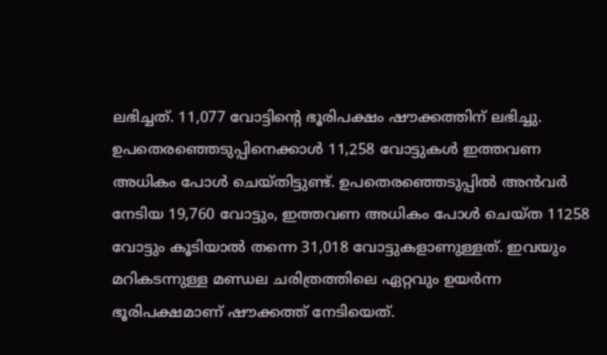ലഭിച്ചത്. 11,077 വോട്ടിന്‍റെ ഭൂരിപക്ഷം ഷൗക്കത്തിന് ലഭിച്ചു. ഉപതെരഞ്ഞെടുപ്പിനെക്കാൾ 11,258 വോട്ടുകൾ ഇത്തവണ അധികം പോൾ ചെയ്തിട്ടുണ്ട്. ഉപതെരഞ്ഞെടുപ്പിൽ അൻവർ നേടിയ 19,760 വോട്ടും, ഇത്തവണ അധികം പോൾ ചെയ്ത 11258 വോട്ടും കൂടിയാൽ തന്നെ 31,018 വോട്ടുകളാണുള്ളത്. ഇവയും മറികടന്നുള്ള മണ്ഡല ചരിത്രത്തിലെ ഏറ്റവും ഉയർന്ന ഭൂരിപക്ഷമാണ് ഷൗക്കത്ത് നേടിയെത്.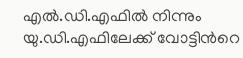എൽ.ഡി.എഫിൽ നിന്നും യു.ഡി.എഫിലേക്ക് വോട്ടിന്‍റെ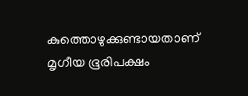കുത്തൊഴുക്കുണ്ടായതാണ് മൃഗീയ ഭൂരിപക്ഷം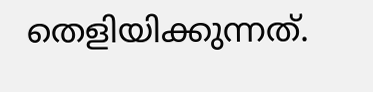തെളിയിക്കുന്നത്.